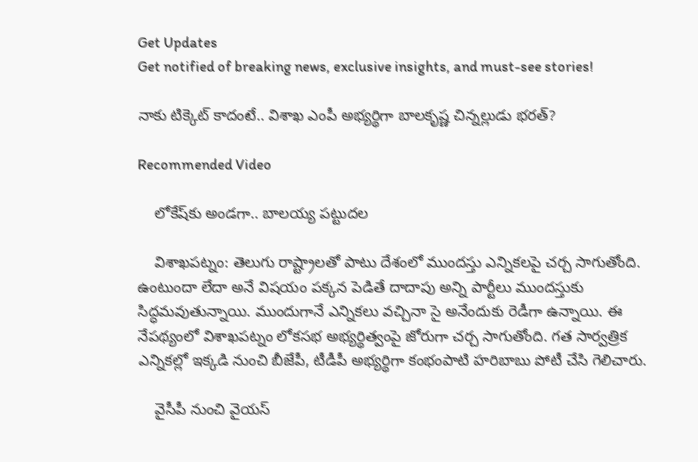Get Updates
Get notified of breaking news, exclusive insights, and must-see stories!

నాకు టిక్కెట్ కాదంటే.. విశాఖ ఎంపీ అభ్యర్థిగా బాలకృష్ణ చిన్నల్లుడు భరత్?

Recommended Video

    లోకేష్‌కు అండగా.. బాలయ్య పట్టుదల

    విశాఖపట్నం: తెలుగు రాష్ట్రాలతో పాటు దేశంలో ముందస్తు ఎన్నికలపై చర్చ సాగుతోంది. ఉంటుందా లేదా అనే విషయం పక్కన పెడితే దాదాపు అన్ని పార్టీలు ముందస్తుకు సిద్ధమవుతున్నాయి. ముందుగానే ఎన్నికలు వచ్చినా సై అనేందుకు రెడీగా ఉన్నాయి. ఈ నేపథ్యంలో విశాఖపట్నం లోకసభ అభ్యర్థిత్వంపై జోరుగా చర్చ సాగుతోంది. గత సార్వత్రిక ఎన్నికల్లో ఇక్కడి నుంచి బీజేపీ, టీడీపీ అభ్యర్థిగా కంభంపాటి హరిబాబు పోటీ చేసి గెలిచారు.

    వైసీపీ నుంచి వైయస్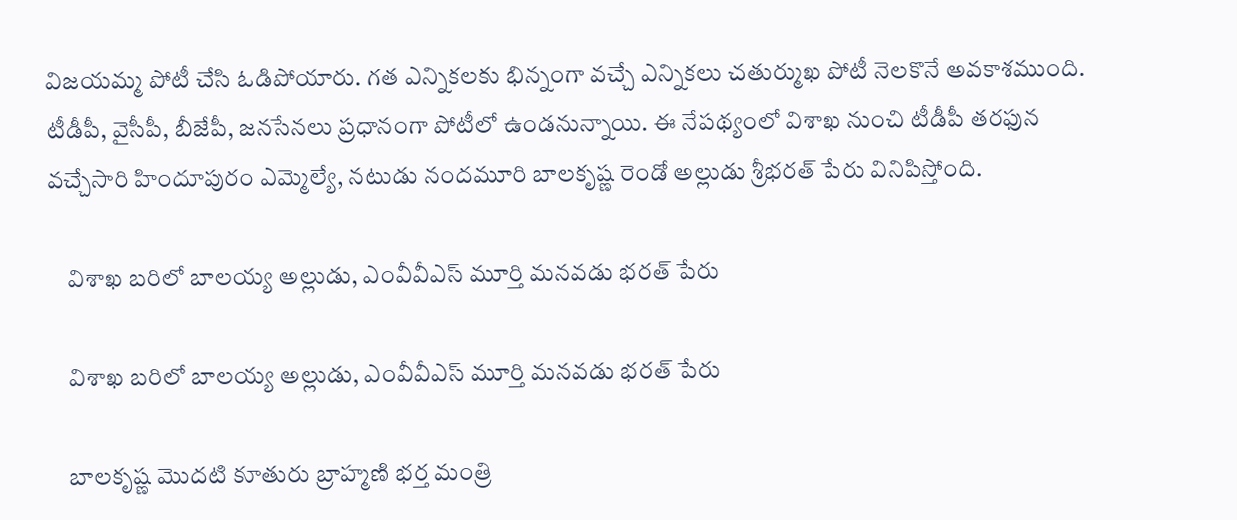విజయమ్మ పోటీ చేసి ఓడిపోయారు. గత ఎన్నికలకు భిన్నంగా వచ్చే ఎన్నికలు చతుర్ముఖ పోటీ నెలకొనే అవకాశముంది. టీడీపీ, వైసీపీ, బీజేపీ, జనసేనలు ప్రధానంగా పోటీలో ఉండనున్నాయి. ఈ నేపథ్యంలో విశాఖ నుంచి టీడీపీ తరఫున వచ్చేసారి హిందూపురం ఎమ్మెల్యే, నటుడు నందమూరి బాలకృష్ణ రెండో అల్లుడు శ్రీభరత్ పేరు వినిపిస్తోంది.

    విశాఖ బరిలో బాలయ్య అల్లుడు, ఎంవీవీఎస్ మూర్తి మనవడు భరత్ పేరు

    విశాఖ బరిలో బాలయ్య అల్లుడు, ఎంవీవీఎస్ మూర్తి మనవడు భరత్ పేరు

    బాలకృష్ణ మొదటి కూతురు బ్రాహ్మణి భర్త మంత్రి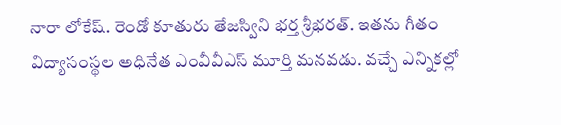నారా లోకేష్. రెండో కూతురు తేజస్విని భర్త శ్రీభరత్. ఇతను గీతం విద్యాసంస్థల అధినేత ఎంవీవీఎస్ మూర్తి మనవడు. వచ్చే ఎన్నికల్లో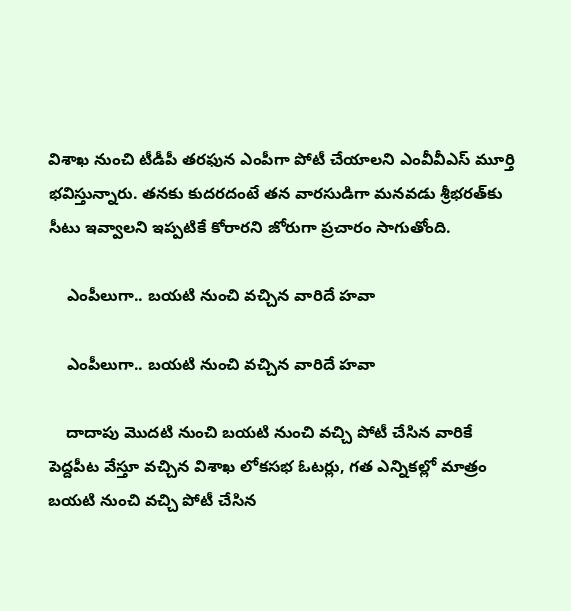విశాఖ నుంచి టీడీపీ తరఫున ఎంపీగా పోటీ చేయాలని ఎంవీవీఎస్ మూర్తి భవిస్తున్నారు. తనకు కుదరదంటే తన వారసుడిగా మనవడు శ్రీభరత్‌కు సీటు ఇవ్వాలని ఇప్పటికే కోరారని జోరుగా ప్రచారం సాగుతోంది.

    ఎంపీలుగా.. బయటి నుంచి వచ్చిన వారిదే హవా

    ఎంపీలుగా.. బయటి నుంచి వచ్చిన వారిదే హవా

    దాదాపు మొదటి నుంచి బయటి నుంచి వచ్చి పోటీ చేసిన వారికే పెద్దపీట వేస్తూ వచ్చిన విశాఖ లోకసభ ఓటర్లు, గత ఎన్నికల్లో మాత్రం బయటి నుంచి వచ్చి పోటీ చేసిన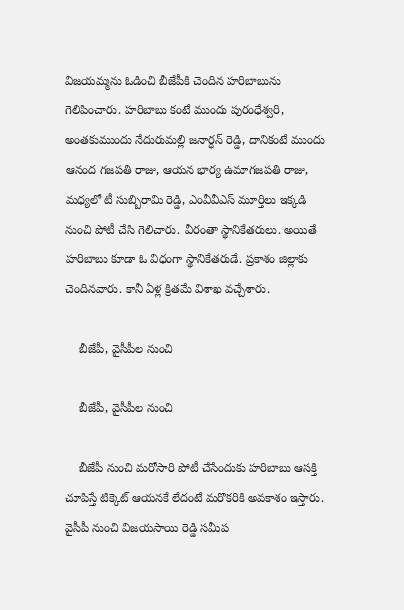విజయమ్మను ఓడించి బీజేపీకి చెందిన హరిబాబును గెలిపించారు. హరిబాబు కంటే ముందు పురంధేశ్వరి, అంతకుముందు నేదురుమల్లి జనార్ధన్ రెడ్డి, దానికంటే ముందు ఆనంద గజపతి రాజు, ఆయన భార్య ఉమాగజపతి రాజు, మధ్యలో టీ సుబ్బిరామి రెడ్డి, ఎంవీవీఎస్ మూర్తిలు ఇక్కడి నుంచి పోటీ చేసి గెలిచారు. వీరంతా స్థానికేతరులు. అయితే హరిబాబు కూడా ఓ విధంగా స్థానికేతరుడే. ప్రకాశం జిల్లాకు చెందినవారు. కానీ ఏళ్ల క్రితమే విశాఖ వచ్చేశారు.

    బీజేపీ, వైసీపీల నుంచి

    బీజేపీ, వైసీపీల నుంచి

    బీజేపీ నుంచి మరోసారి పోటీ చేసేందుకు హరిబాబు ఆసక్తి చూపిస్తే టిక్కెట్ ఆయనకే లేదంటే మరొకరికి అవకాశం ఇస్తారు. వైసీపీ నుంచి విజయసాయి రెడ్డి సమీప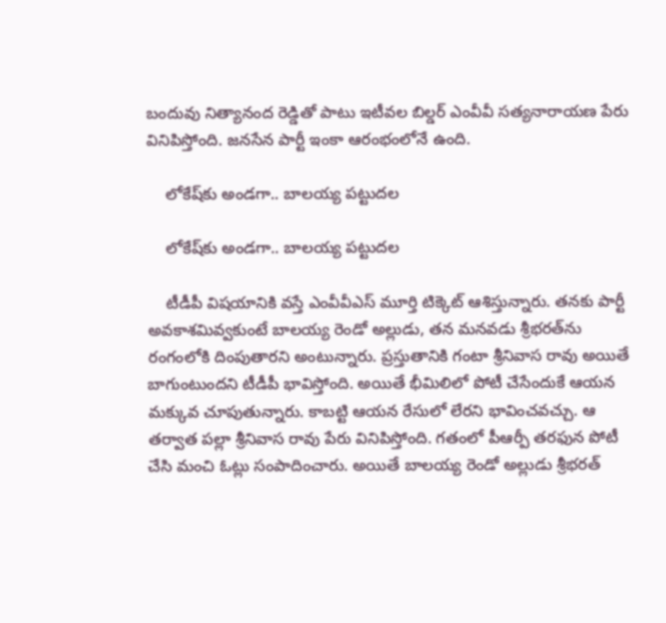బందువు నిత్యానంద రెడ్డితో పాటు ఇటీవల బిల్డర్ ఎంవీవీ సత్యనారాయణ పేరు వినిపిస్తోంది. జనసేన పార్టీ ఇంకా ఆరంభంలోనే ఉంది.

    లోకేష్‌కు అండగా.. బాలయ్య పట్టుదల

    లోకేష్‌కు అండగా.. బాలయ్య పట్టుదల

    టీడీపీ విషయానికి వస్తే ఎంవీవీఎస్ మూర్తి టిక్కెట్ ఆశిస్తున్నారు. తనకు పార్టీ అవకాశమివ్వకుంటే బాలయ్య రెండో అల్లుడు, తన మనవడు శ్రీభరత్‌ను రంగంలోకి దింపుతారని అంటున్నారు. ప్రస్తుతానికి గంటా శ్రీనివాస రావు అయితే బాగుంటుందని టీడీపీ భావిస్తోంది. అయితే భీమిలిలో పోటీ చేసేందుకే ఆయన మక్కువ చూపుతున్నారు. కాబట్టి ఆయన రేసులో లేరని భావించవచ్చు. ఆ తర్వాత పల్లా శ్రీనివాస రావు పేరు వినిపిస్తోంది. గతంలో పీఆర్పీ తరఫున పోటీ చేసి మంచి ఓట్లు సంపాదించారు. అయితే బాలయ్య రెండో అల్లుడు శ్రీభరత్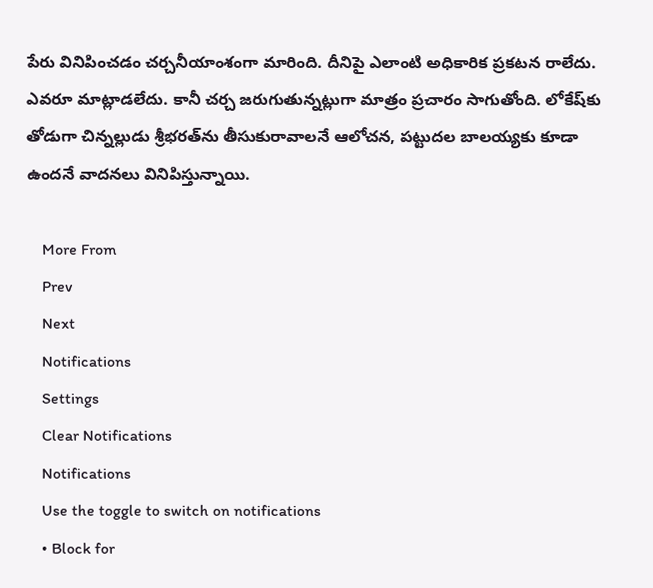పేరు వినిపించడం చర్చనీయాంశంగా మారింది. దీనిపై ఎలాంటి అధికారిక ప్రకటన రాలేదు. ఎవరూ మాట్లాడలేదు. కానీ చర్చ జరుగుతున్నట్లుగా మాత్రం ప్రచారం సాగుతోంది. లోకేష్‌కు తోడుగా చిన్నల్లుడు శ్రీభరత్‌ను తీసుకురావాలనే ఆలోచన, పట్టుదల బాలయ్యకు కూడా ఉందనే వాదనలు వినిపిస్తున్నాయి.

    More From
    Prev
    Next
    Notifications
    Settings
    Clear Notifications
    Notifications
    Use the toggle to switch on notifications
    • Block for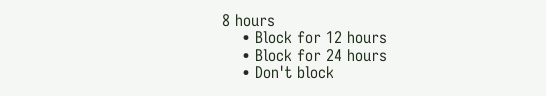8 hours
    • Block for 12 hours
    • Block for 24 hours
    • Don't block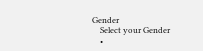Gender
    Select your Gender
    •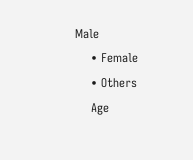Male
    • Female
    • Others
    Age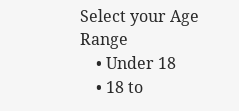Select your Age Range
    • Under 18
    • 18 to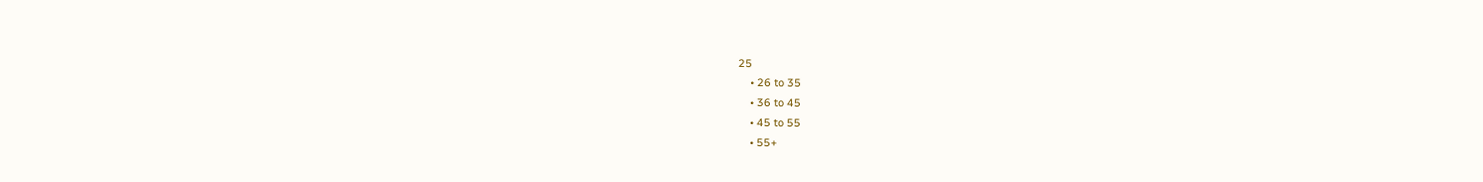25
    • 26 to 35
    • 36 to 45
    • 45 to 55
    • 55+